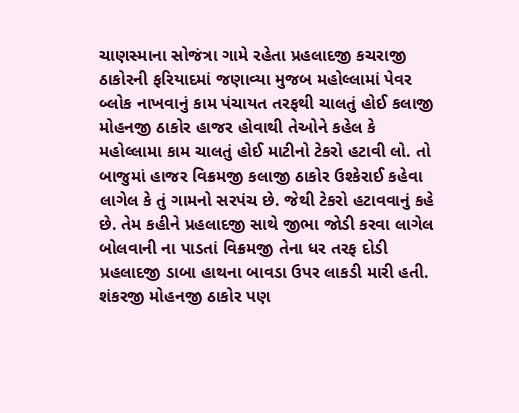ચાણસ્માના સોજંત્રા ગામે રહેતા પ્રહલાદજી કચરાજી ઠાકોરની ફરિયાદમાં જણાવ્યા મુજબ મહોલ્લામાં પેવર બ્લોક નાખવાનું કામ પંચાયત તરફથી ચાલતું હોઈ કલાજી મોહનજી ઠાકોર હાજર હોવાથી તેઓને કહેલ કે મહોલ્લામા કામ ચાલતું હોઈ માટીનો ટેકરો હટાવી લો. તો બાજુમાં હાજર વિક્રમજી કલાજી ઠાકોર ઉશ્કેરાઈ કહેવા લાગેલ કે તું ગામનો સરપંચ છે. જેથી ટેકરો હટાવવાનું કહે છે. તેમ કહીને પ્રહલાદજી સાથે જીભા જોડી કરવા લાગેલ બોલવાની ના પાડતાં વિક્રમજી તેના ધર તરફ દોડી પ્રહલાદજી ડાબા હાથના બાવડા ઉપર લાકડી મારી હતી.
શંકરજી મોહનજી ઠાકોર પણ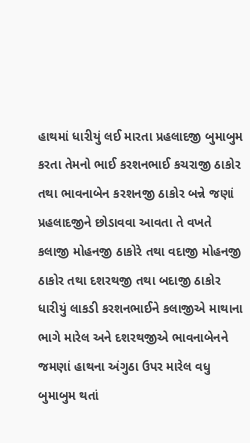હાથમાં ધારીયું લઈ મારતા પ્રહલાદજી બુમાબુમ કરતા તેમનો ભાઈ કરશનભાઈ કચરાજી ઠાકોર તથા ભાવનાબેન કરશનજી ઠાકોર બન્ને જણાં પ્રહલાદજીને છોડાવવા આવતા તે વખતે કલાજી મોહનજી ઠાકોરે તથા વદાજી મોહનજી ઠાકોર તથા દશરથજી તથા બદાજી ઠાકોર ધારીયું લાકડી કરશનભાઈને કલાજીએ માથાના ભાગે મારેલ અને દશરથજીએ ભાવનાબેનને જમણાં હાથના અંગુઠા ઉપર મારેલ વધુ બુમાબુમ થતાં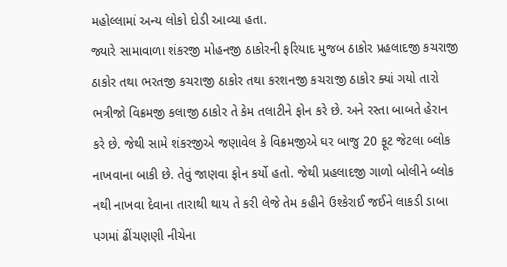મહોલ્લામાં અન્ય લોકો દોડી આવ્યા હતા.
જ્યારે સામાવાળા શંકરજી મોહનજી ઠાકોરની ફરિયાદ મુજબ ઠાકોર પ્રહલાદજી કચરાજી ઠાકોર તથા ભરતજી કચરાજી ઠાકોર તથા કરશનજી કચરાજી ઠાકોર ક્યાં ગયો તારો ભત્રીજો વિક્રમજી કલાજી ઠાકોર તે કેમ તલાટીને ફોન કરે છે. અને રસ્તા બાબતે હેરાન કરે છે. જેથી સામે શંકરજીએ જણાવેલ કે વિક્રમજીએ ઘર બાજુ 20 ફૂટ જેટલા બ્લોક નાખવાના બાકી છે. તેવું જાણવા ફોન કર્યો હતો. જેથી પ્રહલાદજી ગાળો બોલીને બ્લોક નથી નાખવા દેવાના તારાથી થાય તે કરી લેજે તેમ કહીને ઉશ્કેરાઈ જઈને લાકડી ડાબા પગમાં ઢીંચણણી નીચેના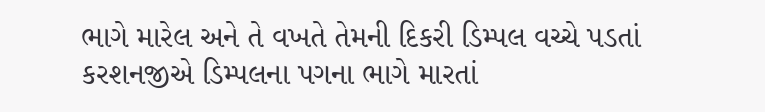ભાગે મારેલ અને તે વખતે તેમની દિકરી ડિમ્પલ વચ્ચે પડતાં કરશનજીએ ડિમ્પલના પગના ભાગે મારતાં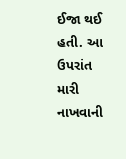ઈજા થઈ હતી. આ ઉપરાંત મારી નાખવાની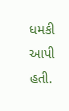ધમકી આપી હતી.